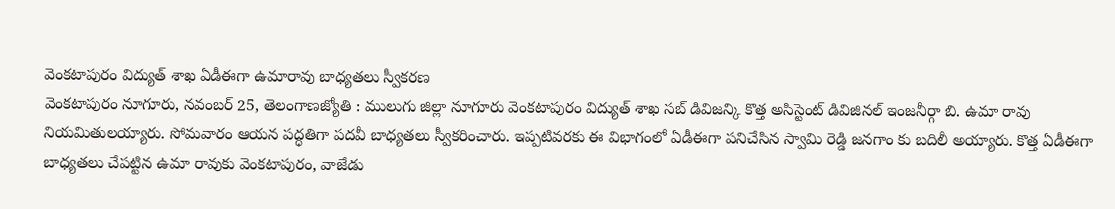వెంకటాపురం విద్యుత్ శాఖ ఏడీఈగా ఉమారావు బాధ్యతలు స్వీకరణ
వెంకటాపురం నూగూరు, నవంబర్ 25, తెలంగాణజ్యోతి : ములుగు జిల్లా నూగూరు వెంకటాపురం విద్యుత్ శాఖ సబ్ డివిజన్కి కొత్త అసిస్టెంట్ డివిజినల్ ఇంజనీర్గా బి. ఉమా రావు నియమితులయ్యారు. సోమవారం ఆయన పద్ధతిగా పదవీ బాధ్యతలు స్వీకరించారు. ఇప్పటివరకు ఈ విభాగంలో ఏడీఈగా పనిచేసిన స్వామి రెడ్డి జనగాం కు బదిలీ అయ్యారు. కొత్త ఏడీఈగా బాధ్యతలు చేపట్టిన ఉమా రావుకు వెంకటాపురం, వాజేడు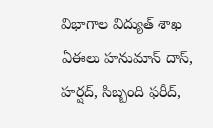విభాగాల విద్యుత్ శాఖ ఏఈలు హనుమాన్ దాస్, హర్షద్, సిబ్బంది ఫరీద్,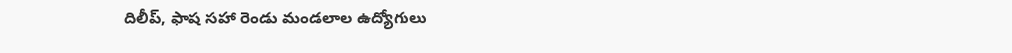దిలీప్, ఫాష సహా రెండు మండలాల ఉద్యోగులు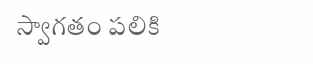స్వాగతం పలికి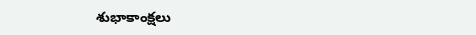శుభాకాంక్షలు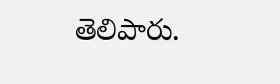తెలిపారు.